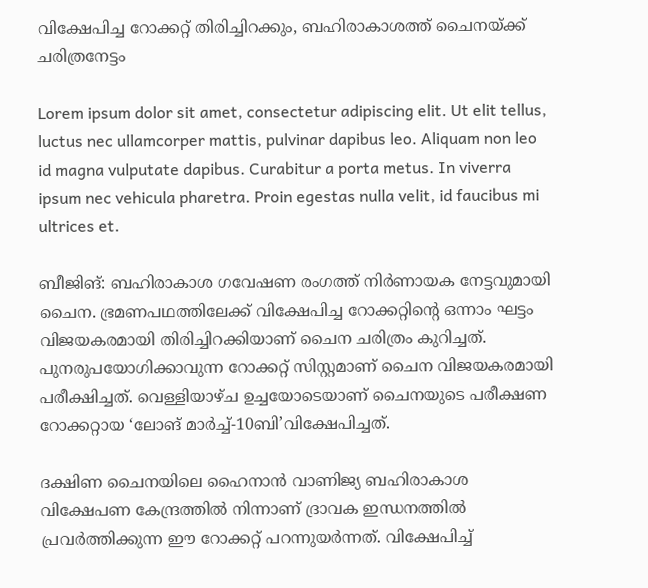വിക്ഷേപിച്ച റോക്കറ്റ് തിരിച്ചിറക്കും, ബഹിരാകാശത്ത് ചൈനയ്ക്ക് ചരിത്രനേട്ടം

Lorem ipsum dolor sit amet, consectetur adipiscing elit. Ut elit tellus, luctus nec ullamcorper mattis, pulvinar dapibus leo. Aliquam non leo id magna vulputate dapibus. Curabitur a porta metus. In viverra ipsum nec vehicula pharetra. Proin egestas nulla velit, id faucibus mi ultrices et.

ബീജിങ്: ബഹിരാകാശ ഗവേഷണ രംഗത്ത് നിര്‍ണായക നേട്ടവുമായി ചൈന. ഭ്രമണപഥത്തിലേക്ക് വിക്ഷേപിച്ച റോക്കറ്റിന്റെ ഒന്നാം ഘട്ടം വിജയകരമായി തിരിച്ചിറക്കിയാണ് ചൈന ചരിത്രം കുറിച്ചത്. പുനരുപയോഗിക്കാവുന്ന റോക്കറ്റ് സിസ്റ്റമാണ് ചൈന വിജയകരമായി പരീക്ഷിച്ചത്. വെള്ളിയാഴ്ച ഉച്ചയോടെയാണ് ചൈനയുടെ പരീക്ഷണ റോക്കറ്റായ ‘ലോങ് മാര്‍ച്ച്-10ബി’വിക്ഷേപിച്ചത്.

ദക്ഷിണ ചൈനയിലെ ഹൈനാന്‍ വാണിജ്യ ബഹിരാകാശ വിക്ഷേപണ കേന്ദ്രത്തില്‍ നിന്നാണ് ദ്രാവക ഇന്ധനത്തില്‍ പ്രവര്‍ത്തിക്കുന്ന ഈ റോക്കറ്റ് പറന്നുയര്‍ന്നത്. വിക്ഷേപിച്ച്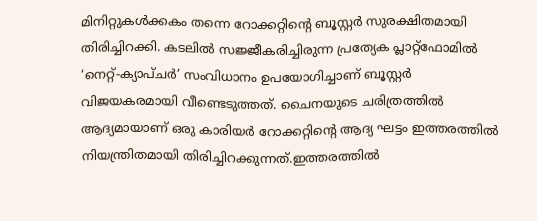മിനിറ്റുകള്‍ക്കകം തന്നെ റോക്കറ്റിന്റെ ബൂസ്റ്റര്‍ സുരക്ഷിതമായി തിരിച്ചിറക്കി. കടലില്‍ സജ്ജീകരിച്ചിരുന്ന പ്രത്യേക പ്ലാറ്റ്ഫോമില്‍ ‘നെറ്റ്-ക്യാപ്ചര്‍’ സംവിധാനം ഉപയോഗിച്ചാണ് ബൂസ്റ്റര്‍ വിജയകരമായി വീണ്ടെടുത്തത്. ചൈനയുടെ ചരിത്രത്തില്‍ ആദ്യമായാണ് ഒരു കാരിയര്‍ റോക്കറ്റിന്റെ ആദ്യ ഘട്ടം ഇത്തരത്തില്‍ നിയന്ത്രിതമായി തിരിച്ചിറക്കുന്നത്.ഇത്തരത്തില്‍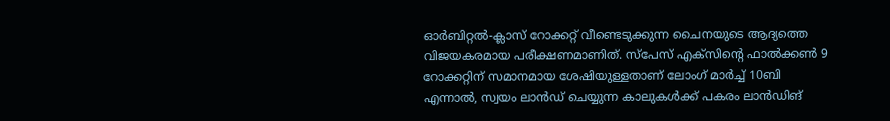ഓര്‍ബിറ്റല്‍-ക്ലാസ് റോക്കറ്റ് വീണ്ടെടുക്കുന്ന ചൈനയുടെ ആദ്യത്തെ വിജയകരമായ പരീക്ഷണമാണിത്. സ്‌പേസ് എക്‌സിന്റെ ഫാല്‍ക്കണ്‍ 9 റോക്കറ്റിന് സമാനമായ ശേഷിയുള്ളതാണ് ലോംഗ് മാര്‍ച്ച് 10ബി എന്നാല്‍, സ്വയം ലാന്‍ഡ് ചെയ്യുന്ന കാലുകള്‍ക്ക് പകരം ലാന്‍ഡിങ്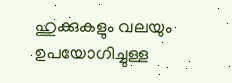ഹുക്കുകളും വലയും ഉപയോഗിച്ചുള്ള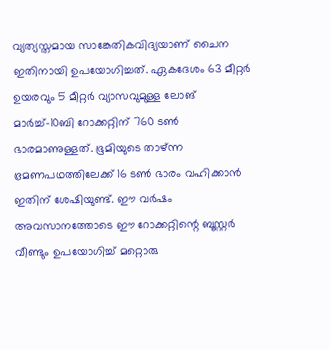വ്യത്യസ്തമായ സാങ്കേതികവിദ്യയാണ് ചൈന ഇതിനായി ഉപയോഗിച്ചത്. ഏകദേശം 63 മീറ്റര്‍ ഉയരവും 5 മീറ്റര്‍ വ്യാസവുമുള്ള ലോങ് മാര്‍ച്ച്-10ബി റോക്കറ്റിന് 760 ടണ്‍ ഭാരമാണുള്ളത്. ഭൂമിയുടെ താഴ്ന്ന ഭ്രമണപഥത്തിലേക്ക് 16 ടണ്‍ ഭാരം വഹിക്കാന്‍ ഇതിന് ശേഷിയുണ്ട്. ഈ വര്‍ഷം അവസാനത്തോടെ ഈ റോക്കറ്റിന്റെ ബൂസ്റ്റര്‍ വീണ്ടും ഉപയോഗിച്ച് മറ്റൊരു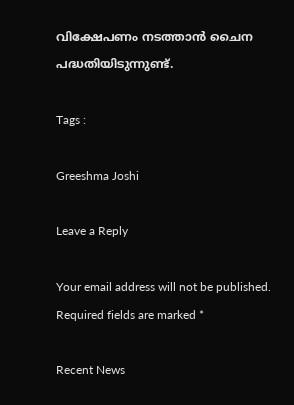വിക്ഷേപണം നടത്താന്‍ ചൈന പദ്ധതിയിടുന്നുണ്ട്.

Tags :

Greeshma Joshi

Leave a Reply

Your email address will not be published. Required fields are marked *

Recent News